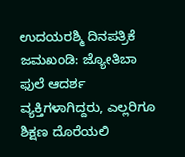ಉದಯರಶ್ಮಿ ದಿನಪತ್ರಿಕೆ
ಜಮಖಂಡಿ: ಜ್ಯೋತಿಬಾ ಫುಲೆ ಆದರ್ಶ ವ್ಯಕ್ತಿಗಳಾಗಿದ್ದರು, ಎಲ್ಲರಿಗೂ ಶಿಕ್ಷಣ ದೊರೆಯಲಿ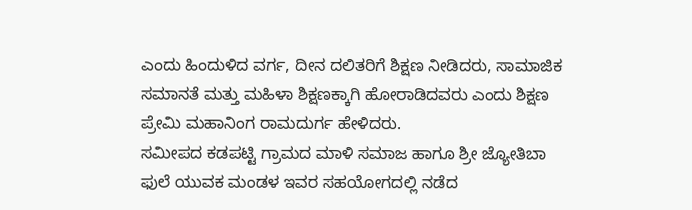ಎಂದು ಹಿಂದುಳಿದ ವರ್ಗ, ದೀನ ದಲಿತರಿಗೆ ಶಿಕ್ಷಣ ನೀಡಿದರು, ಸಾಮಾಜಿಕ ಸಮಾನತೆ ಮತ್ತು ಮಹಿಳಾ ಶಿಕ್ಷಣಕ್ಕಾಗಿ ಹೋರಾಡಿದವರು ಎಂದು ಶಿಕ್ಷಣ ಪ್ರೇಮಿ ಮಹಾನಿಂಗ ರಾಮದುರ್ಗ ಹೇಳಿದರು.
ಸಮೀಪದ ಕಡಪಟ್ಟಿ ಗ್ರಾಮದ ಮಾಳಿ ಸಮಾಜ ಹಾಗೂ ಶ್ರೀ ಜ್ಯೋತಿಬಾ ಫುಲೆ ಯುವಕ ಮಂಡಳ ಇವರ ಸಹಯೋಗದಲ್ಲಿ ನಡೆದ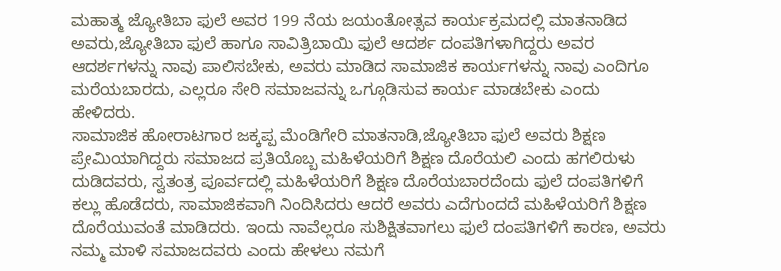ಮಹಾತ್ಮ ಜ್ಯೋತಿಬಾ ಫುಲೆ ಅವರ 199 ನೆಯ ಜಯಂತೋತ್ಸವ ಕಾರ್ಯಕ್ರಮದಲ್ಲಿ ಮಾತನಾಡಿದ ಅವರು,ಜ್ಯೋತಿಬಾ ಫುಲೆ ಹಾಗೂ ಸಾವಿತ್ರಿಬಾಯಿ ಫುಲೆ ಆದರ್ಶ ದಂಪತಿಗಳಾಗಿದ್ದರು ಅವರ ಆದರ್ಶಗಳನ್ನು ನಾವು ಪಾಲಿಸಬೇಕು, ಅವರು ಮಾಡಿದ ಸಾಮಾಜಿಕ ಕಾರ್ಯಗಳನ್ನು ನಾವು ಎಂದಿಗೂ ಮರೆಯಬಾರದು, ಎಲ್ಲರೂ ಸೇರಿ ಸಮಾಜವನ್ನು ಒಗ್ಗೂಡಿಸುವ ಕಾರ್ಯ ಮಾಡಬೇಕು ಎಂದು ಹೇಳಿದರು.
ಸಾಮಾಜಿಕ ಹೋರಾಟಗಾರ ಜಕ್ಕಪ್ಪ ಮೆಂಡಿಗೇರಿ ಮಾತನಾಡಿ,ಜ್ಯೋತಿಬಾ ಫುಲೆ ಅವರು ಶಿಕ್ಷಣ ಪ್ರೇಮಿಯಾಗಿದ್ದರು ಸಮಾಜದ ಪ್ರತಿಯೊಬ್ಬ ಮಹಿಳೆಯರಿಗೆ ಶಿಕ್ಷಣ ದೊರೆಯಲಿ ಎಂದು ಹಗಲಿರುಳು ದುಡಿದವರು, ಸ್ವತಂತ್ರ ಪೂರ್ವದಲ್ಲಿ ಮಹಿಳೆಯರಿಗೆ ಶಿಕ್ಷಣ ದೊರೆಯಬಾರದೆಂದು ಫುಲೆ ದಂಪತಿಗಳಿಗೆ ಕಲ್ಲು ಹೊಡೆದರು, ಸಾಮಾಜಿಕವಾಗಿ ನಿಂದಿಸಿದರು ಆದರೆ ಅವರು ಎದೆಗುಂದದೆ ಮಹಿಳೆಯರಿಗೆ ಶಿಕ್ಷಣ ದೊರೆಯುವಂತೆ ಮಾಡಿದರು. ಇಂದು ನಾವೆಲ್ಲರೂ ಸುಶಿಕ್ಷಿತವಾಗಲು ಫುಲೆ ದಂಪತಿಗಳಿಗೆ ಕಾರಣ, ಅವರು ನಮ್ಮ ಮಾಳಿ ಸಮಾಜದವರು ಎಂದು ಹೇಳಲು ನಮಗೆ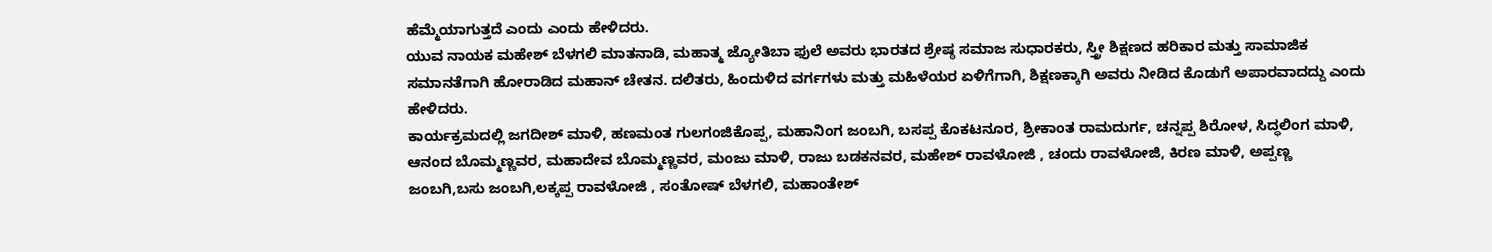ಹೆಮ್ಮೆಯಾಗುತ್ತದೆ ಎಂದು ಎಂದು ಹೇಳಿದರು.
ಯುವ ನಾಯಕ ಮಹೇಶ್ ಬೆಳಗಲಿ ಮಾತನಾಡಿ, ಮಹಾತ್ಮ ಜ್ಯೋತಿಬಾ ಫುಲೆ ಅವರು ಭಾರತದ ಶ್ರೇಷ್ಠ ಸಮಾಜ ಸುಧಾರಕರು, ಸ್ತ್ರೀ ಶಿಕ್ಷಣದ ಹರಿಕಾರ ಮತ್ತು ಸಾಮಾಜಿಕ ಸಮಾನತೆಗಾಗಿ ಹೋರಾಡಿದ ಮಹಾನ್ ಚೇತನ. ದಲಿತರು, ಹಿಂದುಳಿದ ವರ್ಗಗಳು ಮತ್ತು ಮಹಿಳೆಯರ ಏಳಿಗೆಗಾಗಿ, ಶಿಕ್ಷಣಕ್ಕಾಗಿ ಅವರು ನೀಡಿದ ಕೊಡುಗೆ ಅಪಾರವಾದದ್ದು ಎಂದು ಹೇಳಿದರು.
ಕಾರ್ಯಕ್ರಮದಲ್ಲಿ ಜಗದೀಶ್ ಮಾಳಿ, ಹಣಮಂತ ಗುಲಗಂಜಿಕೊಪ್ಪ, ಮಹಾನಿಂಗ ಜಂಬಗಿ, ಬಸಪ್ಪ ಕೊಕಟನೂರ, ಶ್ರೀಕಾಂತ ರಾಮದುರ್ಗ, ಚನ್ನಪ್ಪ ಶಿರೋಳ, ಸಿದ್ಧಲಿಂಗ ಮಾಳಿ, ಆನಂದ ಬೊಮ್ಮಣ್ಣವರ, ಮಹಾದೇವ ಬೊಮ್ಮಣ್ಣವರ, ಮಂಜು ಮಾಳಿ, ರಾಜು ಬಡಕನವರ, ಮಹೇಶ್ ರಾವಳೋಜಿ , ಚಂದು ರಾವಳೋಜಿ, ಕಿರಣ ಮಾಳಿ, ಅಪ್ಪಣ್ಣ ಜಂಬಗಿ,ಬಸು ಜಂಬಗಿ,ಲಕ್ಕಪ್ಪ ರಾವಳೋಜಿ , ಸಂತೋಷ್ ಬೆಳಗಲಿ, ಮಹಾಂತೇಶ್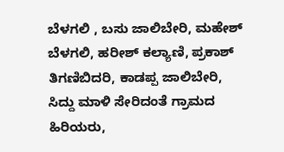ಬೆಳಗಲಿ , ಬಸು ಜಾಲಿಬೇರಿ, ಮಹೇಶ್ ಬೆಳಗಲಿ, ಹರೀಶ್ ಕಲ್ಯಾಣಿ, ಪ್ರಕಾಶ್ ತಿಗಣಿಬಿದರಿ, ಕಾಡಪ್ಪ ಜಾಲಿಬೇರಿ, ಸಿದ್ದು ಮಾಳಿ ಸೇರಿದಂತೆ ಗ್ರಾಮದ ಹಿರಿಯರು,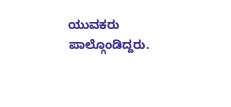ಯುವಕರು ಪಾಲ್ಗೊಂಡಿದ್ದರು.